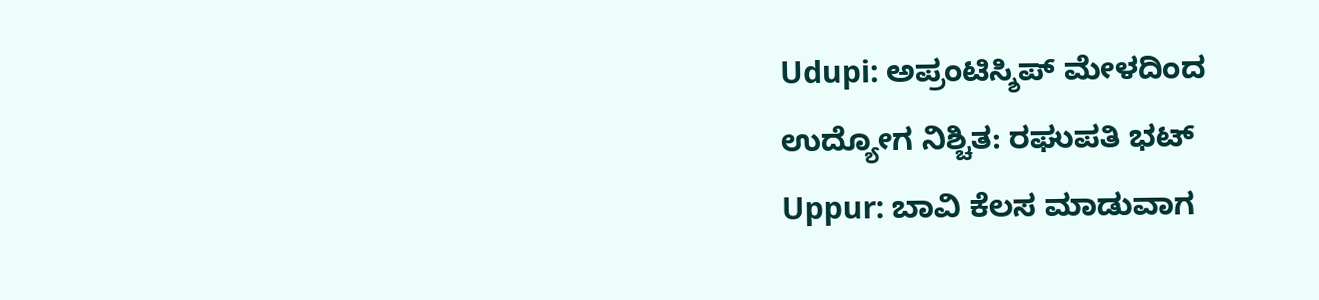Udupi: ಅಪ್ರಂಟಿಸ್ಶಿಪ್ ಮೇಳದಿಂದ ಉದ್ಯೋಗ ನಿಶ್ಚಿತ: ರಘುಪತಿ ಭಟ್
Uppur: ಬಾವಿ ಕೆಲಸ ಮಾಡುವಾಗ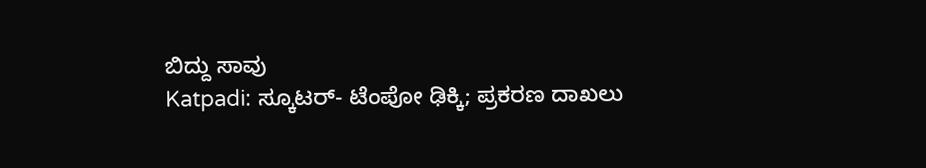ಬಿದ್ದು ಸಾವು
Katpadi: ಸ್ಕೂಟರ್- ಟೆಂಪೋ ಢಿಕ್ಕಿ; ಪ್ರಕರಣ ದಾಖಲು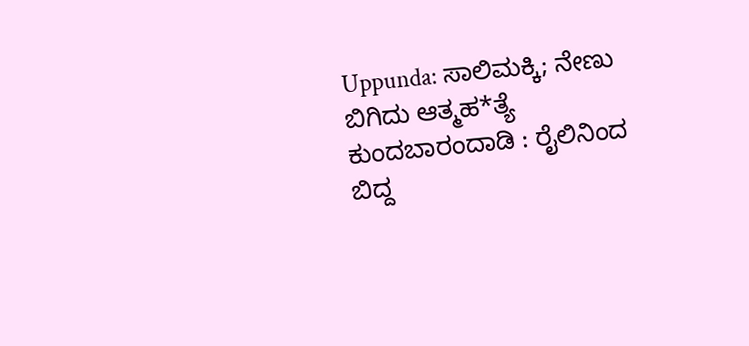Uppunda: ಸಾಲಿಮಕ್ಕಿ; ನೇಣು ಬಿಗಿದು ಆತ್ಮಹ*ತ್ಯೆ
ಕುಂದಬಾರಂದಾಡಿ : ರೈಲಿನಿಂದ ಬಿದ್ದ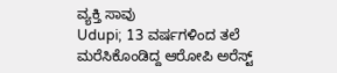ವ್ಯಕ್ತಿ ಸಾವು
Udupi; 13 ವರ್ಷಗಳಿಂದ ತಲೆ ಮರೆಸಿಕೊಂಡಿದ್ದ ಆರೋಪಿ ಅರೆಸ್ಟ್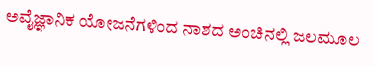ಅವೈಜ್ಞಾನಿಕ ಯೋಜನೆಗಳಿಂದ ನಾಶದ ಅಂಚಿನಲ್ಲಿ ಜಲಮೂಲ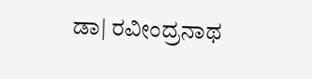ಡಾ| ರವೀಂದ್ರನಾಥ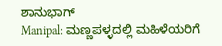ಶಾನುಭಾಗ್
Manipal: ಮಣ್ಣಪಳ್ಳದಲ್ಲಿ ಮಹಿಳೆಯರಿಗೆ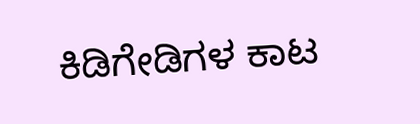ಕಿಡಿಗೇಡಿಗಳ ಕಾಟ